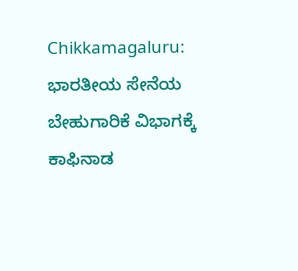Chikkamagaluru: ಭಾರತೀಯ ಸೇನೆಯ ಬೇಹುಗಾರಿಕೆ ವಿಭಾಗಕ್ಕೆ ಕಾಫಿನಾಡ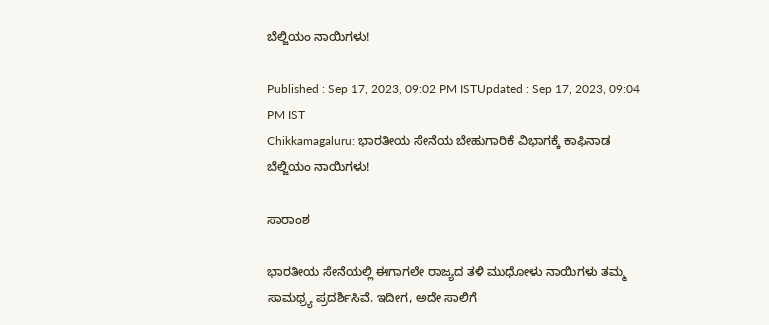ಬೆಲ್ಜಿಯಂ ನಾಯಿಗಳು!

Published : Sep 17, 2023, 09:02 PM ISTUpdated : Sep 17, 2023, 09:04 PM IST
Chikkamagaluru: ಭಾರತೀಯ ಸೇನೆಯ ಬೇಹುಗಾರಿಕೆ ವಿಭಾಗಕ್ಕೆ ಕಾಫಿನಾಡ ಬೆಲ್ಜಿಯಂ ನಾಯಿಗಳು!

ಸಾರಾಂಶ

ಭಾರತೀಯ ಸೇನೆಯಲ್ಲಿ ಈಗಾಗಲೇ ರಾಜ್ಯದ ತಳಿ ಮುಧೋಳು ನಾಯಿಗಳು ತಮ್ಮ ಸಾಮಥ್ರ್ಯ ಪ್ರದರ್ಶಿಸಿವೆ. ಇದೀಗ, ಅದೇ ಸಾಲಿಗೆ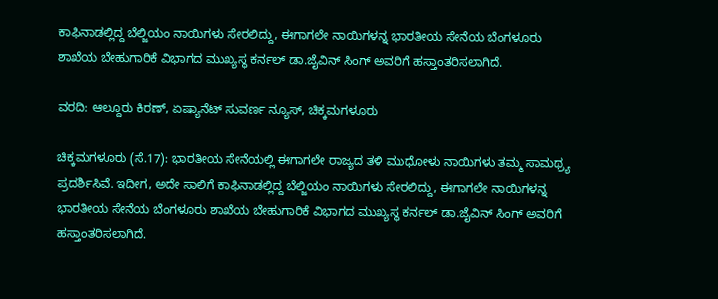ಕಾಫಿನಾಡಲ್ಲಿದ್ದ ಬೆಲ್ಜಿಯಂ ನಾಯಿಗಳು ಸೇರಲಿದ್ದು, ಈಗಾಗಲೇ ನಾಯಿಗಳನ್ನ ಭಾರತೀಯ ಸೇನೆಯ ಬೆಂಗಳೂರು ಶಾಖೆಯ ಬೇಹುಗಾರಿಕೆ ವಿಭಾಗದ ಮುಖ್ಯಸ್ಥ ಕರ್ನಲ್ ಡಾ.ಜೈವಿನ್ ಸಿಂಗ್ ಅವರಿಗೆ ಹಸ್ತಾಂತರಿಸಲಾಗಿದೆ.

ವರದಿ: ಆಲ್ದೂರು ಕಿರಣ್, ಏಷ್ಯಾನೆಟ್ ಸುವರ್ಣ ನ್ಯೂಸ್, ಚಿಕ್ಕಮಗಳೂರು

ಚಿಕ್ಕಮಗಳೂರು (ಸೆ.17): ಭಾರತೀಯ ಸೇನೆಯಲ್ಲಿ ಈಗಾಗಲೇ ರಾಜ್ಯದ ತಳಿ ಮುಧೋಳು ನಾಯಿಗಳು ತಮ್ಮ ಸಾಮಥ್ರ್ಯ ಪ್ರದರ್ಶಿಸಿವೆ. ಇದೀಗ, ಅದೇ ಸಾಲಿಗೆ ಕಾಫಿನಾಡಲ್ಲಿದ್ದ ಬೆಲ್ಜಿಯಂ ನಾಯಿಗಳು ಸೇರಲಿದ್ದು, ಈಗಾಗಲೇ ನಾಯಿಗಳನ್ನ ಭಾರತೀಯ ಸೇನೆಯ ಬೆಂಗಳೂರು ಶಾಖೆಯ ಬೇಹುಗಾರಿಕೆ ವಿಭಾಗದ ಮುಖ್ಯಸ್ಥ ಕರ್ನಲ್ ಡಾ.ಜೈವಿನ್ ಸಿಂಗ್ ಅವರಿಗೆ ಹಸ್ತಾಂತರಿಸಲಾಗಿದೆ.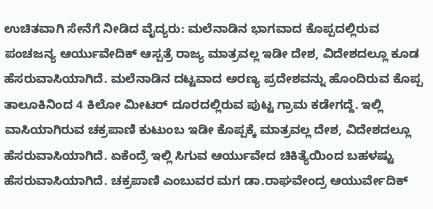ಉಚಿತವಾಗಿ ಸೇನೆಗೆ ನೀಡಿದ ವೈದ್ಯರು: ಮಲೆನಾಡಿನ ಭಾಗವಾದ ಕೊಪ್ಪದಲ್ಲಿರುವ ಪಂಚಜನ್ಯ ಆರ್ಯುವೇದಿಕ್ ಆಸ್ಪತ್ರೆ ರಾಜ್ಯ ಮಾತ್ರವಲ್ಲ ಇಡೀ ದೇಶ, ವಿದೇಶದಲ್ಲೂ ಕೂಡ ಹೆಸರುವಾಸಿಯಾಗಿದೆ. ಮಲೆನಾಡಿನ ದಟ್ಟವಾದ ಅರಣ್ಯ ಪ್ರದೇಶವನ್ನು ಹೊಂದಿರುವ ಕೊಪ್ಪ ತಾಲೂಕಿನಿಂದ 4 ಕಿಲೋ ಮೀಟರ್ ದೂರದಲ್ಲಿರುವ ಪುಟ್ಟ ಗ್ರಾಮ ಕಡೇಗದ್ದೆ. ಇಲ್ಲಿ ವಾಸಿಯಾಗಿರುವ ಚಕ್ರಪಾಣಿ ಕುಟುಂಬ ಇಡೀ ಕೊಪ್ಪಕ್ಕೆ ಮಾತ್ರವಲ್ಲ ದೇಶ, ವಿದೇಶದಲ್ಲೂ ಹೆಸರುವಾಸಿಯಾಗಿದೆ. ಏಕೆಂದ್ರೆ ಇಲ್ಲಿ ಸಿಗುವ ಆರ್ಯುವೇದ ಚಿಕಿತ್ಯೆಯಿಂದ ಬಹಳಷ್ಟು ಹೆಸರುವಾಸಿಯಾಗಿದೆ. ಚಕ್ರಪಾಣಿ ಎಂಬುವರ ಮಗ ಡಾ.ರಾಘವೇಂದ್ರ ಆಯುರ್ವೇದಿಕ್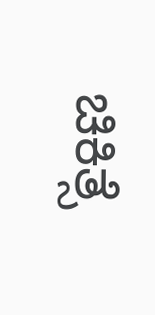ಚಿಕಿತ್ಸೆ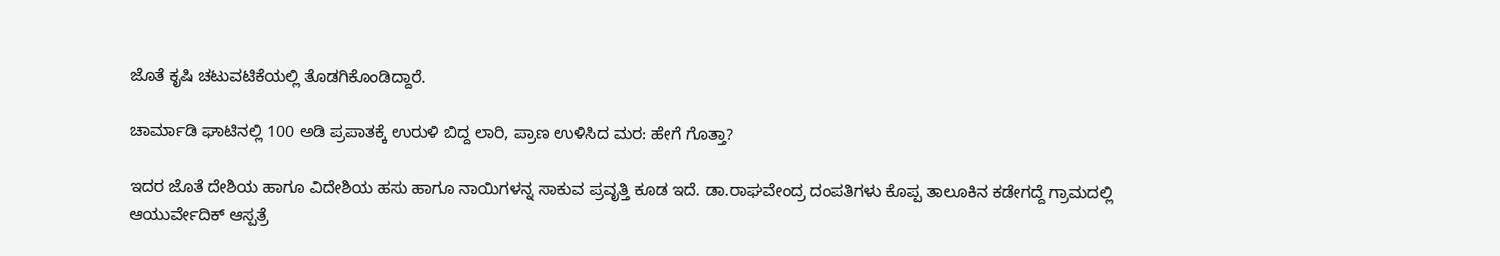ಜೊತೆ ಕೃಷಿ ಚಟುವಟಿಕೆಯಲ್ಲಿ ತೊಡಗಿಕೊಂಡಿದ್ದಾರೆ.

ಚಾರ್ಮಾಡಿ ಘಾಟಿನಲ್ಲಿ 100 ಅಡಿ ಪ್ರಪಾತಕ್ಕೆ ಉರುಳಿ ಬಿದ್ದ ಲಾರಿ, ಪ್ರಾಣ ಉಳಿಸಿದ ಮರ: ಹೇಗೆ ಗೊತ್ತಾ?

ಇದರ ಜೊತೆ ದೇಶಿಯ ಹಾಗೂ ವಿದೇಶಿಯ ಹಸು ಹಾಗೂ ನಾಯಿಗಳನ್ನ ಸಾಕುವ ಪ್ರವೃತ್ತಿ ಕೂಡ ಇದೆ. ಡಾ.ರಾಘವೇಂದ್ರ ದಂಪತಿಗಳು ಕೊಪ್ಪ ತಾಲೂಕಿನ ಕಡೇಗದ್ದೆ ಗ್ರಾಮದಲ್ಲಿ ಆಯುರ್ವೇದಿಕ್ ಆಸ್ಪತ್ರೆ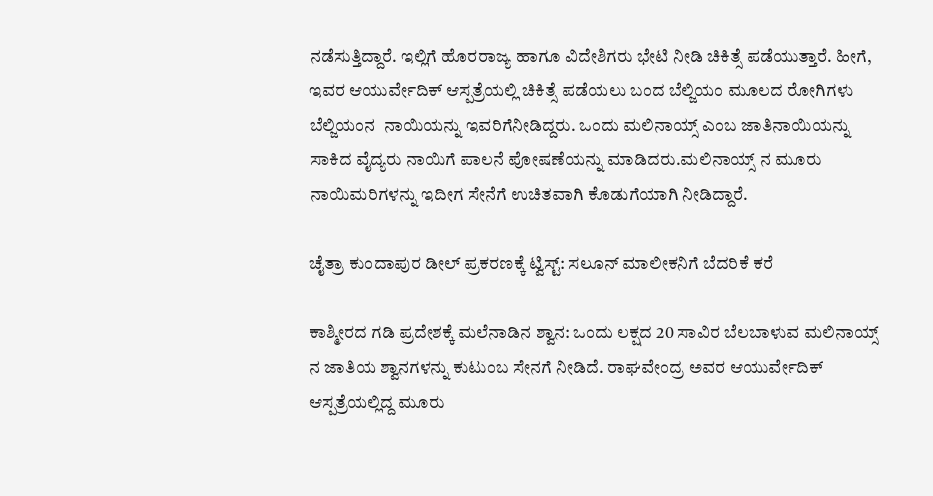ನಡೆಸುತ್ತಿದ್ದಾರೆ. ಇಲ್ಲಿಗೆ ಹೊರರಾಜ್ಯ ಹಾಗೂ ವಿದೇಶಿಗರು ಭೇಟಿ ನೀಡಿ ಚಿಕಿತ್ಸೆ ಪಡೆಯುತ್ತಾರೆ. ಹೀಗೆ, ಇವರ ಆಯುರ್ವೇದಿಕ್ ಆಸ್ಪತ್ರೆಯಲ್ಲಿ ಚಿಕಿತ್ಸೆ ಪಡೆಯಲು ಬಂದ ಬೆಲ್ಜಿಯಂ ಮೂಲದ ರೋಗಿಗಳು ಬೆಲ್ಜಿಯಂನ  ನಾಯಿಯನ್ನು ಇವರಿಗೆನೀಡಿದ್ದರು. ಒಂದು ಮಲಿನಾಯ್ಸ್ ಎಂಬ ಜಾತಿನಾಯಿಯನ್ನು ಸಾಕಿದ ವೈದ್ಯರು ನಾಯಿಗೆ ಪಾಲನೆ ಪೋಷಣೆಯನ್ನು ಮಾಡಿದರು.ಮಲಿನಾಯ್ಸ್ ನ ಮೂರು ನಾಯಿಮರಿಗಳನ್ನು ಇದೀಗ ಸೇನೆಗೆ ಉಚಿತವಾಗಿ ಕೊಡುಗೆಯಾಗಿ ನೀಡಿದ್ದಾರೆ.

ಚೈತ್ರಾ ಕುಂದಾಪುರ ಡೀಲ್‌ ಪ್ರಕರಣಕ್ಕೆ ಟ್ವಿಸ್ಟ್‌: ಸಲೂನ್‌ ಮಾಲೀಕನಿಗೆ ಬೆದರಿಕೆ ಕರೆ

ಕಾಶ್ಮೀರದ ಗಡಿ ಪ್ರದೇಶಕ್ಕೆ ಮಲೆನಾಡಿನ ಶ್ವಾನ: ಒಂದು ಲಕ್ಷದ 20 ಸಾವಿರ ಬೆಲಬಾಳುವ ಮಲಿನಾಯ್ಸ್ ನ ಜಾತಿಯ ಶ್ವಾನಗಳನ್ನು ಕುಟುಂಬ ಸೇನಗೆ ನೀಡಿದೆ. ರಾಘವೇಂದ್ರ ಅವರ ಆಯುರ್ವೇದಿಕ್ ಆಸ್ಪತ್ರೆಯಲ್ಲಿದ್ದ ಮೂರು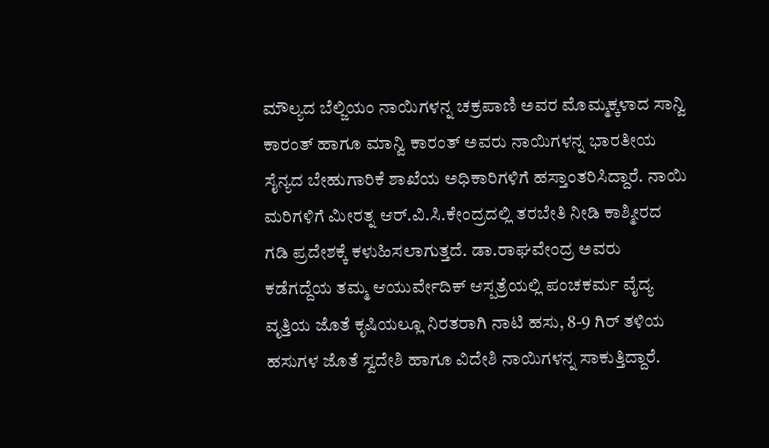ಮೌಲ್ಯದ ಬೆಲ್ಜಿಯಂ ನಾಯಿಗಳನ್ನ ಚಕ್ರಪಾಣಿ ಅವರ ಮೊಮ್ಮಕ್ಕಳಾದ ಸಾನ್ವಿ ಕಾರಂತ್ ಹಾಗೂ ಮಾನ್ವಿ ಕಾರಂತ್ ಅವರು ನಾಯಿಗಳನ್ನ ಭಾರತೀಯ ಸೈನ್ಯದ ಬೇಹುಗಾರಿಕೆ ಶಾಖೆಯ ಅಧಿಕಾರಿಗಳಿಗೆ ಹಸ್ತಾಂತರಿಸಿದ್ದಾರೆ. ನಾಯಿ ಮರಿಗಳಿಗೆ ಮೀರತ್ನ ಆರ್.ವಿ.ಸಿ.ಕೇಂದ್ರದಲ್ಲಿ ತರಬೇತಿ ನೀಡಿ ಕಾಶ್ಮೀರದ ಗಡಿ ಪ್ರದೇಶಕ್ಕೆ ಕಳುಹಿಸಲಾಗುತ್ತದೆ. ಡಾ.ರಾಘವೇಂದ್ರ ಅವರು ಕಡೆಗದ್ದೆಯ ತಮ್ಮ ಆಯುರ್ವೇದಿಕ್ ಆಸ್ಪತ್ರೆಯಲ್ಲಿ ಪಂಚಕರ್ಮ ವೈದ್ಯ ವೃತ್ತಿಯ ಜೊತೆ ಕೃಷಿಯಲ್ಲೂ ನಿರತರಾಗಿ ನಾಟಿ ಹಸು, 8-9 ಗಿರ್ ತಳಿಯ ಹಸುಗಳ ಜೊತೆ ಸ್ವದೇಶಿ ಹಾಗೂ ವಿದೇಶಿ ನಾಯಿಗಳನ್ನ ಸಾಕುತ್ತಿದ್ದಾರೆ.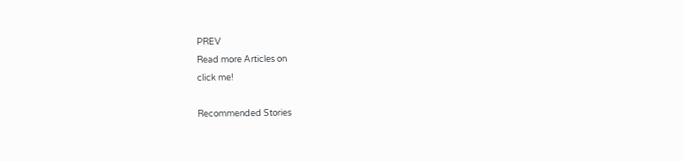PREV
Read more Articles on
click me!

Recommended Stories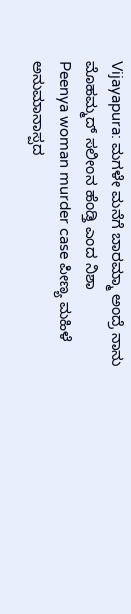Vijayapura: ಮಗಳೇ ಮನೆಗೆ ಬಾರಮ್ಮಾ ಅಂದ್ರೆ ನಾನು ಮೊಹಮ್ಮದ್ ಸಲೀಂನ ಹೆಂಡ್ತಿ ಎಂದ ನಿಶಾ
Peenya woman murder case ಪೀಣ್ಯ ಮಹಿಳೆ ಅನುಮಾನಾಸ್ಪದ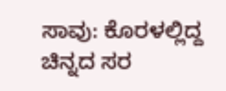ಸಾವು: ಕೊರಳಲ್ಲಿದ್ದ ಚಿನ್ನದ ಸರ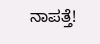ನಾಪತ್ತೆ!